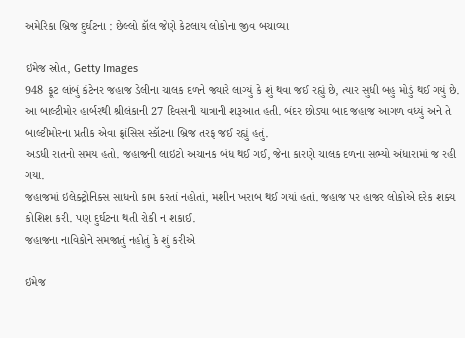અમેરિકા બ્રિજ દુર્ઘટના : છેલ્લો કૉલ જેણે કેટલાય લોકોના જીવ બચાવ્યા

ઇમેજ સ્રોત, Getty Images
948 ફૂટ લાંબું કંટેનર જહાજ ડેલીના ચાલક દળને જ્યારે લાગ્યું કે શું થવા જઈ રહ્યું છે, ત્યાર સુધી બહુ મોડું થઈ ગયું છે.
આ બાલ્ટીમોર હાર્બરથી શ્રીલંકાની 27 દિવસની યાત્રાની શરૂઆત હતી. બંદર છોડ્યા બાદ જહાજ આગળ વધ્યું અને તે બાલ્ટીમોરના પ્રતીક એવા ફ્રાંસિસ સ્કૉટના બ્રિજ તરફ જઈ રહ્યું હતું.
અડધી રાતનો સમય હતો. જહાજની લાઇટો અચાનક બંધ થઈ ગઈ, જેના કારણે ચાલક દળના સભ્યો અંધારામાં જ રહી ગયા.
જહાજમાં ઇલેક્ટ્રોનિક્સ સાધનો કામ કરતાં નહોતાં, મશીન ખરાબ થઈ ગયાં હતાં. જહાજ પર હાજર લોકોએ દરેક શક્ય કોશિશ કરી. પણ દુર્ઘટના થતી રોકી ન શકાઈ.
જહાજના નાવિકોને સમજાતું નહોતું કે શું કરીએ

ઇમેજ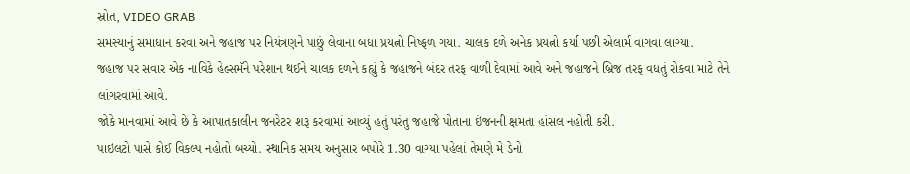સ્રોત, VIDEO GRAB
સમસ્યાનું સમાધાન કરવા અને જહાજ પર નિયંત્રણને પાછું લેવાના બધા પ્રયત્નો નિષ્ફળ ગયા. ચાલક દળે અનેક પ્રયત્નો કર્યા પછી એલાર્મ વાગવા લાગ્યા.
જહાજ પર સવાર એક નાવિકે હેલ્સમૅને પરેશાન થઈને ચાલક દળને કહ્યું કે જહાજને બંદર તરફ વાળી દેવામાં આવે અને જહાજને બ્રિજ તરફ વધતું રોકવા માટે તેને લાંગરવામાં આવે.
જોકે માનવામાં આવે છે કે આપાતકાલીન જનરેટર શરૂ કરવામાં આવ્યું હતું પરંતુ જહાજે પોતાના ઇંજનની ક્ષમતા હાંસલ નહોતી કરી.
પાઇલટો પાસે કોઈ વિકલ્પ નહોતો બચ્યો. સ્થાનિક સમય અનુસાર બપોરે 1.30 વાગ્યા પહેલાં તેમણે મે ડેનો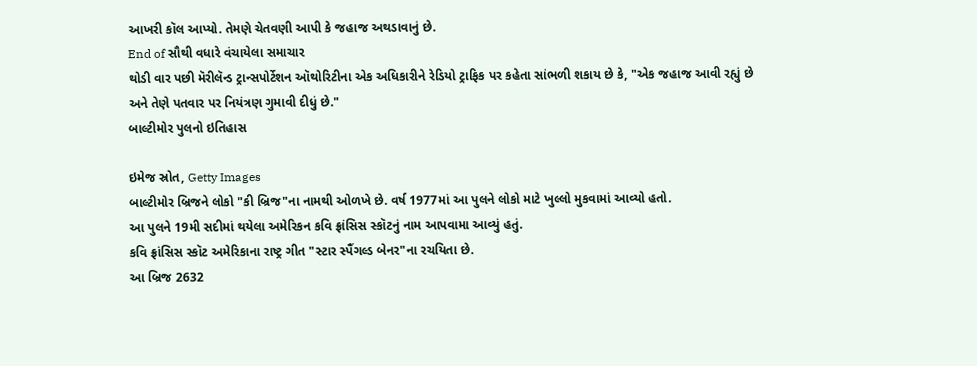આખરી કૉલ આપ્યો. તેમણે ચેતવણી આપી કે જહાજ અથડાવાનું છે.
End of સૌથી વધારે વંચાયેલા સમાચાર
થોડી વાર પછી મૅરીલૅન્ડ ટ્રાન્સપોર્ટેશન ઑથોરિટીના એક અધિકારીને રેડિયો ટ્રાફિક પર કહેતા સાંભળી શકાય છે કે, "એક જહાજ આવી રહ્યું છે અને તેણે પતવાર પર નિયંત્રણ ગુમાવી દીધું છે."
બાલ્ટીમોર પુલનો ઇતિહાસ

ઇમેજ સ્રોત, Getty Images
બાલ્ટીમોર બ્રિજને લોકો "કી બ્રિજ"ના નામથી ઓળખે છે. વર્ષ 1977માં આ પુલને લોકો માટે ખુલ્લો મુકવામાં આવ્યો હતો.
આ પુલને 19મી સદીમાં થયેલા અમેરિકન કવિ ફ્રાંસિસ સ્કૉટનું નામ આપવામા આવ્યું હતું.
કવિ ફ્રાંસિસ સ્કૉટ અમેરિકાના રાષ્ટ્ર ગીત "સ્ટાર સ્પૈંગલ્ડ બેનર"ના રચયિતા છે.
આ બ્રિજ 2632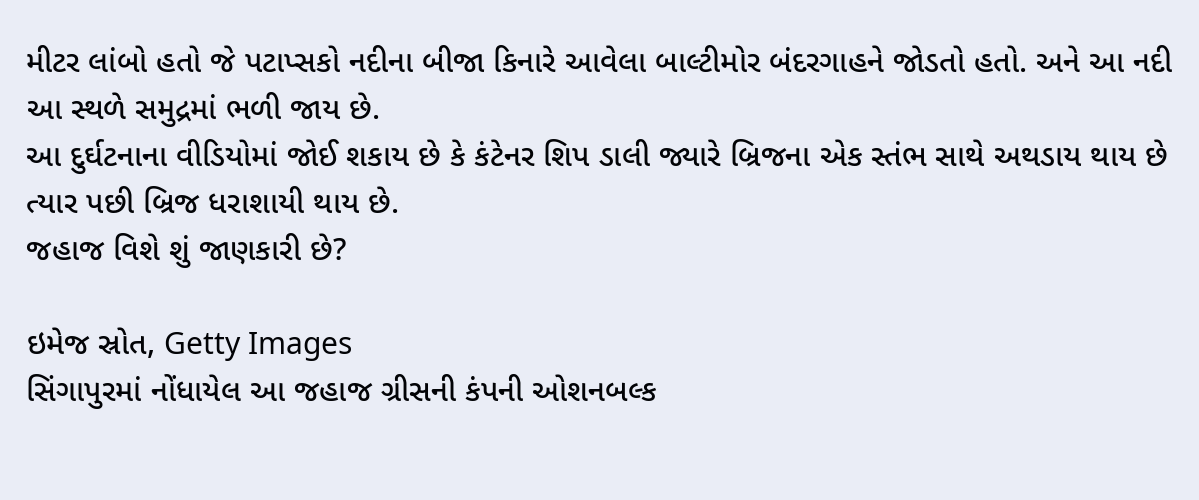મીટર લાંબો હતો જે પટાપ્સકો નદીના બીજા કિનારે આવેલા બાલ્ટીમોર બંદરગાહને જોડતો હતો. અને આ નદી આ સ્થળે સમુદ્રમાં ભળી જાય છે.
આ દુર્ઘટનાના વીડિયોમાં જોઈ શકાય છે કે કંટેનર શિપ ડાલી જ્યારે બ્રિજના એક સ્તંભ સાથે અથડાય થાય છે ત્યાર પછી બ્રિજ ધરાશાયી થાય છે.
જહાજ વિશે શું જાણકારી છે?

ઇમેજ સ્રોત, Getty Images
સિંગાપુરમાં નોંધાયેલ આ જહાજ ગ્રીસની કંપની ઓશનબલ્ક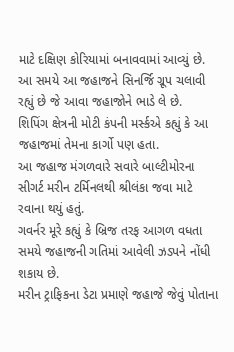માટે દક્ષિણ કોરિયામાં બનાવવામાં આવ્યું છે.
આ સમયે આ જહાજને સિનર્જિ ગ્રૂપ ચલાવી રહ્યું છે જે આવા જહાજોને ભાડે લે છે.
શિપિંગ ક્ષેત્રની મોટી કંપની મર્સ્કએ કહ્યું કે આ જહાજમાં તેમના કાર્ગો પણ હતા.
આ જહાજ મંગળવારે સવારે બાલ્ટીમોરના સીગર્ટ મરીન ટર્મિનલથી શ્રીલંકા જવા માટે રવાના થયું હતું.
ગવર્નર મૂરે કહ્યું કે બ્રિજ તરફ આગળ વધતા સમયે જહાજની ગતિમાં આવેલી ઝડપને નોંધી શકાય છે.
મરીન ટ્રાફિકના ડેટા પ્રમાણે જહાજે જેવું પોતાના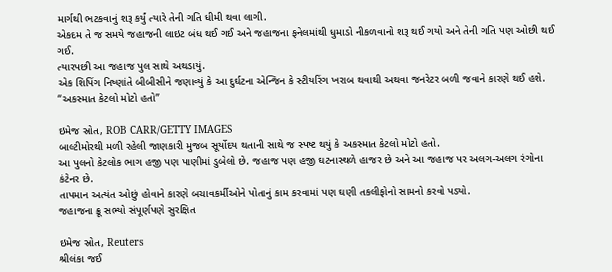માર્ગથી ભટકવાનું શરૂ કર્યું ત્યારે તેની ગતિ ધીમી થવા લાગી.
એકદમ તે જ સમયે જહાજની લાઇટ બંધ થઈ ગઈ અને જહાજના ફનેલમાંથી ધુમાડો નીકળવાનો શરૂ થઈ ગયો અને તેની ગતિ પણ ઓછી થઈ ગઈ.
ત્યારપછી આ જહાજ પુલ સાથે અથડાયું.
એક શિપિંગ નિષ્ણાંતે બીબીસીને જણાવ્યું કે આ દુર્ઘટના એન્જિન કે સ્ટીયરિંગ ખરાબ થવાથી અથવા જનરેટર બળી જવાને કારણે થઈ હશે.
“અકસ્માત કેટલો મોટો હતો”

ઇમેજ સ્રોત, ROB CARR/GETTY IMAGES
બાલ્ટીમોરથી મળી રહેલી જાણકારી મુજબ સૂર્યોદય થતાની સાથે જ સ્પષ્ટ થયું કે અકસ્માત કેટલો મોટો હતો.
આ પુલનો કેટલોક ભાગ હજી પણ પાણીમાં ડુબેલો છે. જહાજ પણ હજી ઘટનાસ્થળે હાજર છે અને આ જહાજ પર અલગ-અલગ રંગોના કંટેનર છે.
તાપમાન અત્યંત ઓછું હોવાને કારણે બચાવકર્મીઓને પોતાનું કામ કરવામાં પણ ઘણી તકલીફોનો સામનો કરવો પડ્યો.
જહાજના ક્રૂ સભ્યો સંપૂર્ણપણે સુરક્ષિત

ઇમેજ સ્રોત, Reuters
શ્રીલંકા જઈ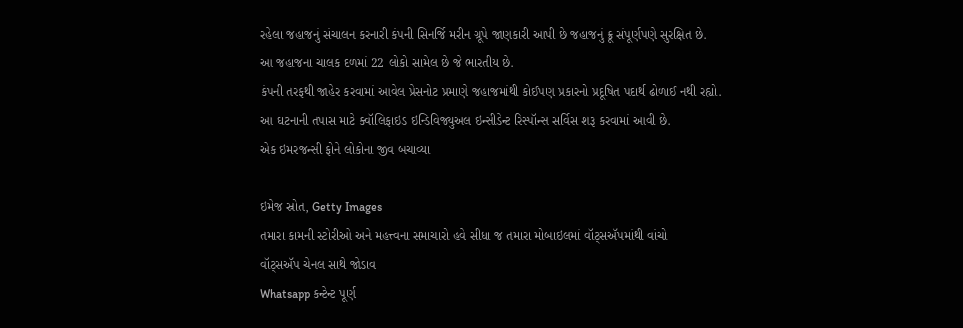રહેલા જહાજનું સંચાલન કરનારી કંપની સિનર્જિ મરીન ગ્રૂપે જાણકારી આપી છે જહાજનું ક્રૂ સંપૂર્ણપણે સુરક્ષિત છે.
આ જહાજના ચાલક દળમાં 22 લોકો સામેલ છે જે ભારતીય છે.
કંપની તરફથી જાહેર કરવામાં આવેલ પ્રેસનોટ પ્રમાણે જહાજમાંથી કોઈપણ પ્રકારનો પ્રદૂષિત પદાર્થ ઢોળાઈ નથી રહ્યો.
આ ઘટનાની તપાસ માટે ક્વૉલિફાઇડ ઇન્ડિવિજ્યુઅલ ઇન્સીડેન્ટ રિસ્પૉન્સ સર્વિસ શરૂ કરવામાં આવી છે.
એક ઇમરજન્સી ફોને લોકોના જીવ બચાવ્યા

ઇમેજ સ્રોત, Getty Images
તમારા કામની સ્ટોરીઓ અને મહત્ત્વના સમાચારો હવે સીધા જ તમારા મોબાઇલમાં વૉટ્સઍપમાંથી વાંચો
વૉટ્સઍપ ચેનલ સાથે જોડાવ
Whatsapp કન્ટેન્ટ પૂર્ણ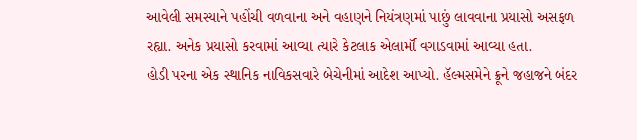આવેલી સમસ્યાને પહોંચી વળવાના અને વહાણને નિયંત્રણમાં પાછું લાવવાના પ્રયાસો અસફળ રહ્યા. અનેક પ્રયાસો કરવામાં આવ્યા ત્યારે કેટલાક એલાર્મૉ વગાડવામાં આવ્યા હતા.
હોડી પરના એક સ્થાનિક નાવિકસવારે બેચેનીમાં આદેશ આપ્યો. હૅલ્મસમેને ક્રૂને જહાજને બંદર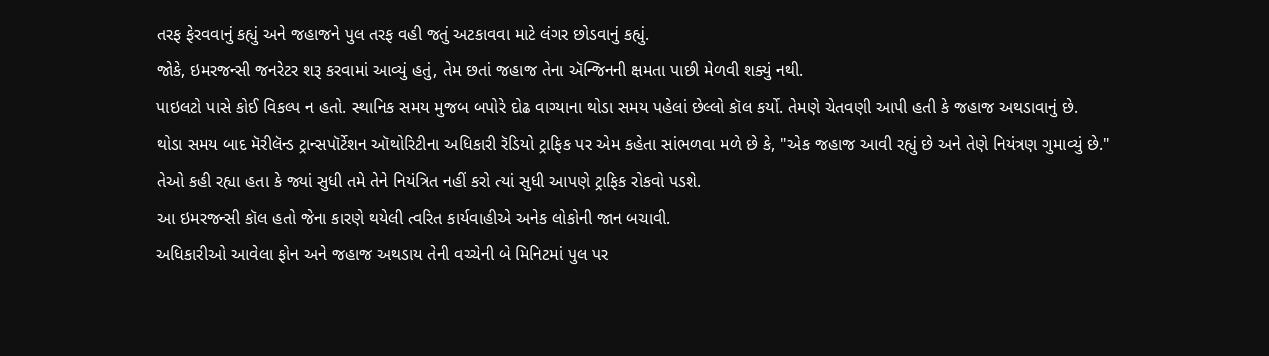તરફ ફેરવવાનું કહ્યું અને જહાજને પુલ તરફ વહી જતું અટકાવવા માટે લંગર છોડવાનું કહ્યું.
જોકે, ઇમરજન્સી જનરેટર શરૂ કરવામાં આવ્યું હતું, તેમ છતાં જહાજ તેના ઍન્જિનની ક્ષમતા પાછી મેળવી શક્યું નથી.
પાઇલટો પાસે કોઈ વિકલ્પ ન હતો. સ્થાનિક સમય મુજબ બપોરે દોઢ વાગ્યાના થોડા સમય પહેલાં છેલ્લો કૉલ કર્યો. તેમણે ચેતવણી આપી હતી કે જહાજ અથડાવાનું છે.
થોડા સમય બાદ મૅરીલૅન્ડ ટ્રાન્સપૉર્ટેશન ઑથોરિટીના અધિકારી રૅડિયો ટ્રાફિક પર એમ કહેતા સાંભળવા મળે છે કે, "એક જહાજ આવી રહ્યું છે અને તેણે નિયંત્રણ ગુમાવ્યું છે."
તેઓ કહી રહ્યા હતા કે જ્યાં સુધી તમે તેને નિયંત્રિત નહીં કરો ત્યાં સુધી આપણે ટ્રાફિક રોકવો પડશે.
આ ઇમરજન્સી કૉલ હતો જેના કારણે થયેલી ત્વરિત કાર્યવાહીએ અનેક લોકોની જાન બચાવી.
અધિકારીઓ આવેલા ફોન અને જહાજ અથડાય તેની વચ્ચેની બે મિનિટમાં પુલ પર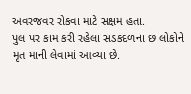અવરજવર રોકવા માટે સક્ષમ હતા.
પુલ પર કામ કરી રહેલા સડકદળના છ લોકોને મૃત માની લેવામાં આવ્યા છે.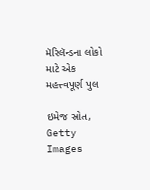મૅરિલૅન્ડના લોકો માટે એક મહત્ત્વપૂર્ણ પુલ

ઇમેજ સ્રોત, Getty Images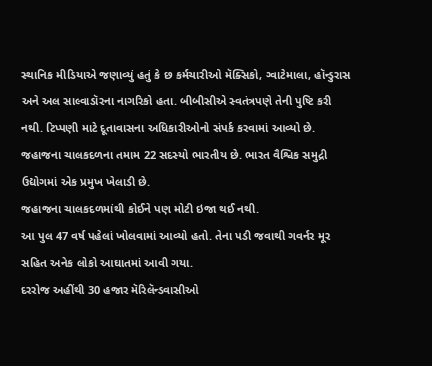સ્થાનિક મીડિયાએ જણાવ્યું હતું કે છ કર્મચારીઓ મૅક્સિકો, ગ્વાટેમાલા, હૉન્ડુરાસ અને અલ સાલ્વાડૉરના નાગરિકો હતા. બીબીસીએ સ્વતંત્રપણે તેની પુષ્ટિ કરી નથી. ટિપ્પણી માટે દૂતાવાસના અધિકારીઓનો સંપર્ક કરવામાં આવ્યો છે.
જહાજના ચાલકદળના તમામ 22 સદસ્યો ભારતીય છે. ભારત વૈશ્વિક સમુદ્રી ઉદ્યોગમાં એક પ્રમુખ ખેલાડી છે.
જહાજના ચાલકદળમાંથી કોઈને પણ મોટી ઇજા થઈ નથી.
આ પુલ 47 વર્ષ પહેલાં ખોલવામાં આવ્યો હતો. તેના પડી જવાથી ગવર્નર મૂર સહિત અનેક લોકો આઘાતમાં આવી ગયા.
દરરોજ અહીંથી 30 હજાર મૅરિલૅન્ડવાસીઓ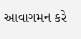આવાગમન કરે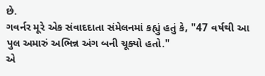છે.
ગવર્નર મૂરે એક સંવાદદાતા સંમેલનમાં કહ્યું હતું કે, "47 વર્ષથી આ પુલ અમારું અભિન્ન અંગ બની ચૂક્યો હતો."
એ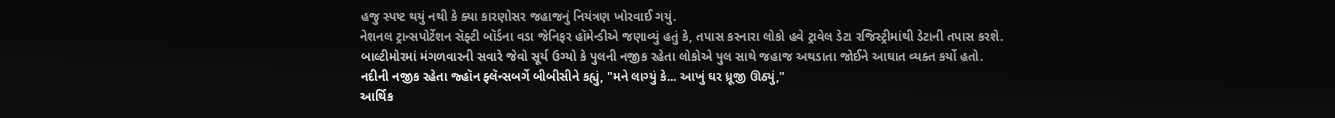હજુ સ્પષ્ટ થયું નથી કે ક્યા કારણોસર જહાજનું નિયંત્રણ ખોરવાઈ ગયું.
નેશનલ ટ્રાન્સપોર્ટેશન સૅફ્ટી બૉર્ડના વડા જેનિફર હૉમેન્ડીએ જણાવ્યું હતું કે, તપાસ કરનારા લોકો હવે ટ્રાવેલ ડેટા રજિસ્ટ્રીમાંથી ડેટાની તપાસ કરશે.
બાલ્ટીમોરમાં મંગળવારની સવારે જેવો સૂર્ય ઉગ્યો કે પુલની નજીક રહેતા લોકોએ પુલ સાથે જહાજ અથડાતા જોઈને આઘાત વ્યક્ત કર્યો હતો.
નદીની નજીક રહેતા જ્હૉન ફ્લૅન્સબર્ગે બીબીસીને કહ્યું, "મને લાગ્યું કે... આખું ઘર ધ્રૂજી ઊઠ્યું,"
આર્થિક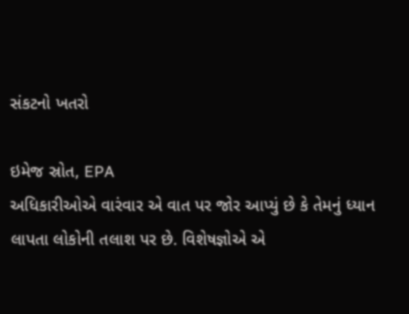સંકટનો ખતરો

ઇમેજ સ્રોત, EPA
અધિકારીઓએ વારંવાર એ વાત પર જોર આપ્યું છે કે તેમનું ધ્યાન લાપતા લોકોની તલાશ પર છે. વિશેષજ્ઞોએ એ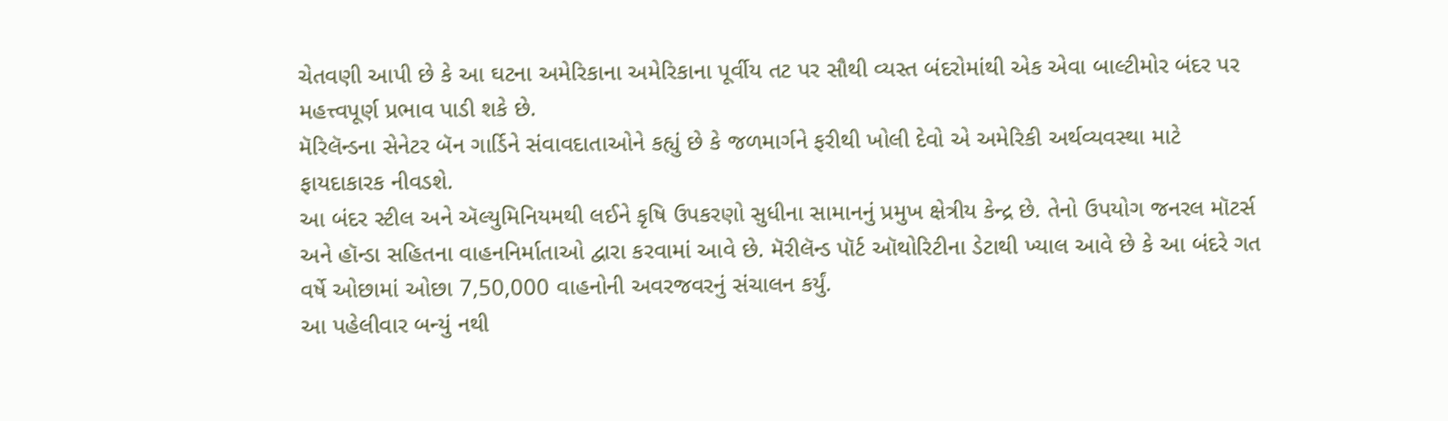ચેતવણી આપી છે કે આ ઘટના અમેરિકાના અમેરિકાના પૂર્વીય તટ પર સૌથી વ્યસ્ત બંદરોમાંથી એક એવા બાલ્ટીમોર બંદર પર મહત્ત્વપૂર્ણ પ્રભાવ પાડી શકે છે.
મૅરિલૅન્ડના સેનેટર બૅન ગાર્ડિને સંવાવદાતાઓને કહ્યું છે કે જળમાર્ગને ફરીથી ખોલી દેવો એ અમેરિકી અર્થવ્યવસ્થા માટે ફાયદાકારક નીવડશે.
આ બંદર સ્ટીલ અને ઍલ્યુમિનિયમથી લઈને કૃષિ ઉપકરણો સુધીના સામાનનું પ્રમુખ ક્ષેત્રીય કેન્દ્ર છે. તેનો ઉપયોગ જનરલ મૉટર્સ અને હૉન્ડા સહિતના વાહનનિર્માતાઓ દ્વારા કરવામાં આવે છે. મૅરીલૅન્ડ પૉર્ટ ઑથોરિટીના ડેટાથી ખ્યાલ આવે છે કે આ બંદરે ગત વર્ષે ઓછામાં ઓછા 7,50,000 વાહનોની અવરજવરનું સંચાલન કર્યું.
આ પહેલીવાર બન્યું નથી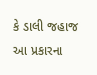કે ડાલી જહાજ આ પ્રકારના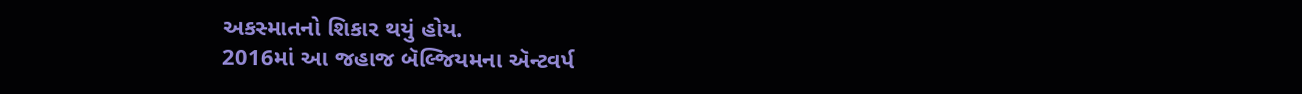અકસ્માતનો શિકાર થયું હોય.
2016માં આ જહાજ બૅલ્જિયમના ઍન્ટવર્પ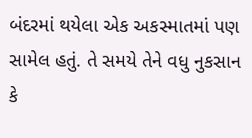બંદરમાં થયેલા એક અકસ્માતમાં પણ સામેલ હતું. તે સમયે તેને વધુ નુકસાન કે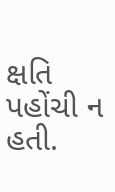ક્ષતિ પહોંચી ન હતી.